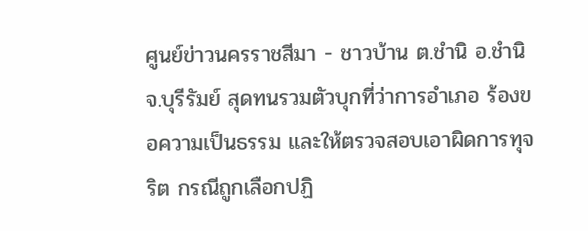ศูนย์ข่าวนครราชสีมา - ชาวบ้าน ต.ชำนิ อ.ชำนิ จ.บุรีรัมย์ สุดทนรวมตัวบุกที่ว่าการอำเภอ ร้องขอความเป็นธรรม และให้ตรวจสอบเอาผิดการทุจริต กรณีถูกเลือกปฏิ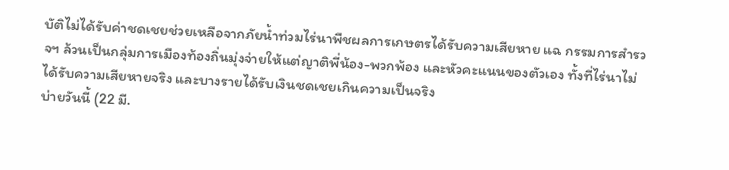บัติไม่ได้รับค่าชดเชยช่วยเหลือจากภัยน้ำท่วมไร่นาพืชผลการเกษตรได้รับความเสียหาย แฉ กรรมการสำรวจฯ ล้วนเป็นกลุ่มการเมืองท้องถิ่นมุ่งจ่ายให้แต่ญาติพี่น้อง-พวกพ้อง และหัวคะแนนของตัวเอง ทั้งที่ไร่นาไม่ได้รับความเสียหายจริง และบางรายได้รับเงินชดเชยเกินความเป็นจริง
บ่ายวันนี้ (22 มี.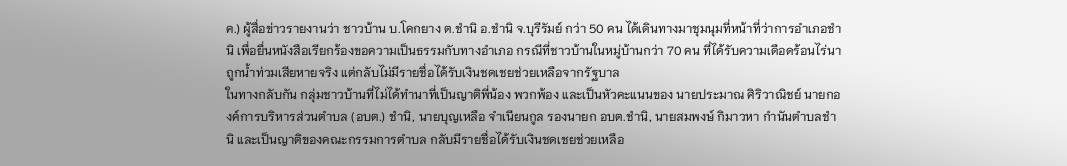ค.) ผู้สื่อข่าวรายงานว่า ชาวบ้าน บ.โคกยาง ต.ชำนิ อ.ชำนิ จ.บุรีรัมย์ กว่า 50 คน ได้เดินทางมาชุมนุมที่หน้าที่ว่าการอำเภอชำนิ เพื่อยื่นหนังสือเรียกร้องขอความเป็นธรรมกับทางอำเภอ กรณีที่ชาวบ้านในหมู่บ้านกว่า 70 คน ที่ได้รับความเดือดร้อนไร่นาถูกน้ำท่วมเสียหายจริง แต่กลับไม่มีรายชื่อได้รับเงินชดเชยช่วยเหลือจากรัฐบาล
ในทางกลับกัน กลุ่มชาวบ้านที่ไม่ได้ทำนาที่เป็นญาติพี่น้อง พวกพ้อง และเป็นหัวคะแนนของ นายประมาณ ศิริวาณิชย์ นายกองค์การบริหารส่วนตำบล (อบต.) ชำนิ, นายบุญเหลือ จำเนียนกูล รองนายก อบต.ชำนิ, นายสมพงษ์ กิมาวหา กำนันตำบลชำนิ และเป็นญาติของคณะกรรมการตำบล กลับมีรายชื่อได้รับเงินชดเชยช่วยเหลือ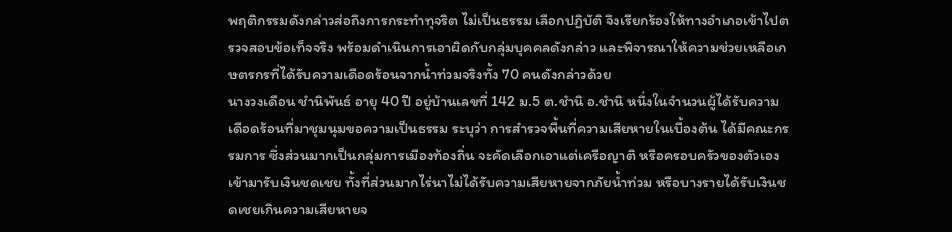พฤติกรรมดังกล่าวส่อถึงการกระทำทุจริต ไม่เป็นธรรม เลือกปฏิบัติ จึงเรียกร้องให้ทางอำเภอเข้าไปตรวจสอบข้อเท็จจริง พร้อมดำเนินการเอาผิดกับกลุ่มบุคคลดังกล่าว และพิจารณาให้ความช่วยเหลือเกษตรกรที่ได้รับความเดือดร้อนจากน้ำท่วมจริงทั้ง 70 คนดังกล่าวด้วย
นางวงเดือน ชำนิพันธ์ อายุ 40 ปี อยู่บ้านเลขที่ 142 ม.5 ต.ชำนิ อ.ชำนิ หนึ่งในจำนวนผู้ได้รับความเดือดร้อนที่มาชุมนุมขอความเป็นธรรม ระบุว่า การสำรวจพื้นที่ความเสียหายในเบื้องต้น ได้มีคณะกรรมการ ซึ่งส่วนมากเป็นกลุ่มการเมืองท้องถิ่น จะคัดเลือกเอาแต่เครือญาติ หรือครอบครัวของตัวเอง เข้ามารับเงินชดเชย ทั้งที่ส่วนมากไร่นาไม่ได้รับความเสียหายจากภัยน้ำท่วม หรือบางรายได้รับเงินชดเชยเกินความเสียหายจ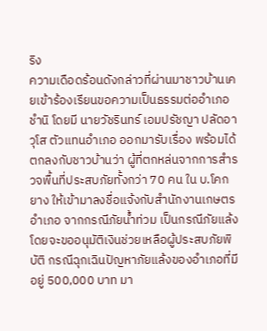ริง
ความเดือดร้อนดังกล่าวที่ผ่านมาชาวบ้านเคยเข้าร้องเรียนขอความเป็นธรรมต่ออำเภอชำนิ โดยมี นายวัชรินทร์ เอมปรัชญา ปลัดอาวุโส ตัวแทนอำเภอ ออกมารับเรื่อง พร้อมได้ตกลงกับชาวบ้านว่า ผู้ที่ตกหล่นจากการสำรวจพื้นที่ประสบภัยทั้งกว่า 70 คน ใน บ.โคกยาง ให้เข้ามาลงชื่อแจ้งกับสำนักงานเกษตรอำเภอ จากกรณีภัยน้ำท่วม เป็นกรณีภัยแล้ง โดยจะขออนุมัติเงินช่วยเหลือผู้ประสบภัยพิบัติ กรณีฉุกเฉินปัญหาภัยแล้งของอำเภอที่มีอยู่ 500,000 บาท มา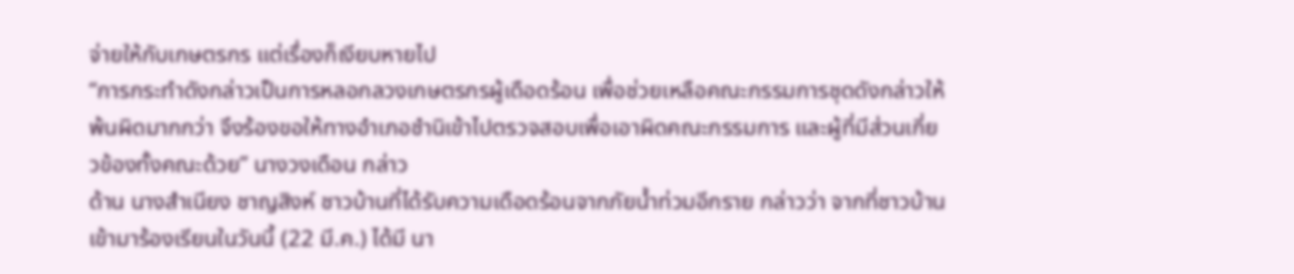จ่ายให้กับเกษตรกร แต่เรื่องก็เงียบหายไป
“การกระทำดังกล่าวเป็นการหลอกลวงเกษตรกรผู้เดือดร้อน เพื่อช่วยเหลือคณะกรรมการชุดดังกล่าวให้พ้นผิดมากกว่า จึงร้องขอให้ทางอำเภอชำนิเข้าไปตรวจสอบเพื่อเอาผิดคณะกรรมการ และผู้ที่มีส่วนเกี่ยวข้องทั้งคณะด้วย” นางวงเดือน กล่าว
ด้าน นางสำเนียง ชาญสิงห์ ชาวบ้านที่ได้รับความเดือดร้อนจากภัยน้ำท่วมอีกราย กล่าวว่า จากที่ชาวบ้านเข้ามาร้องเรียนในวันนี้ (22 มี.ค.) ได้มี นา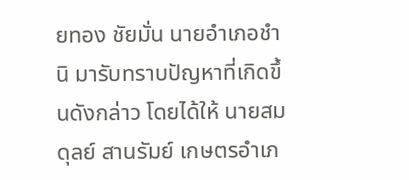ยทอง ชัยมั่น นายอำเภอชำนิ มารับทราบปัญหาที่เกิดขึ้นดังกล่าว โดยได้ให้ นายสมดุลย์ สานรัมย์ เกษตรอำเภ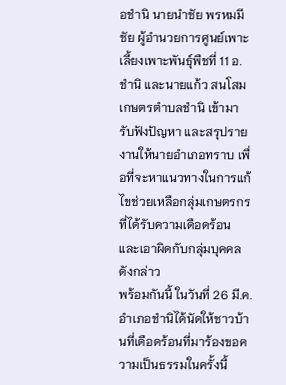อชำนิ นายนำชัย พรหมมีชัย ผู้อำนวยการศูนย์เพาะเลี้ยงเพาะพันธุ์พืชที่ 11 อ.ชำนิ และนายแก้ว สนโสม เกษตรตำบลชำนิ เข้ามารับฟังปัญหา และสรุปรายงานให้นายอำเภอทราบ เพื่อที่จะหาแนวทางในการแก้ไขช่วยเหลือกลุ่มเกษตรกรที่ได้รับความเดือดร้อน และเอาผิดกับกลุ่มบุคคลดังกล่าว
พร้อมกันนี้ ในวันที่ 26 มี.ค.อำเภอชำนิได้นัดให้ชาวบ้านที่เดือดร้อนที่มาร้องขอความเป็นธรรมในครั้งนี้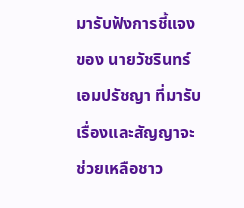มารับฟังการชี้แจงของ นายวัชรินทร์ เอมปรัชญา ที่มารับเรื่องและสัญญาจะช่วยเหลือชาว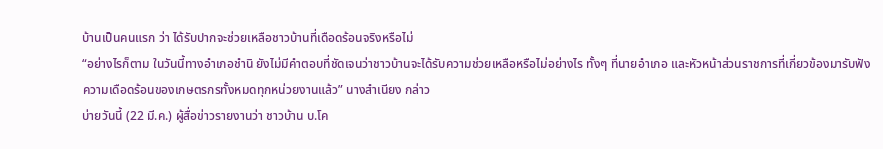บ้านเป็นคนแรก ว่า ได้รับปากจะช่วยเหลือชาวบ้านที่เดือดร้อนจริงหรือไม่
“อย่างไรก็ตาม ในวันนี้ทางอำเภอชำนิ ยังไม่มีคำตอบที่ชัดเจนว่าชาวบ้านจะได้รับความช่วยเหลือหรือไม่อย่างไร ทั้งๆ ที่นายอำเภอ และหัวหน้าส่วนราชการที่เกี่ยวข้องมารับฟังความเดือดร้อนของเกษตรกรทั้งหมดทุกหน่วยงานแล้ว” นางสำเนียง กล่าว
บ่ายวันนี้ (22 มี.ค.) ผู้สื่อข่าวรายงานว่า ชาวบ้าน บ.โค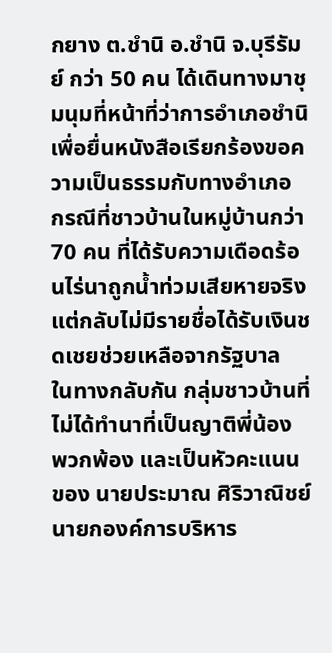กยาง ต.ชำนิ อ.ชำนิ จ.บุรีรัมย์ กว่า 50 คน ได้เดินทางมาชุมนุมที่หน้าที่ว่าการอำเภอชำนิ เพื่อยื่นหนังสือเรียกร้องขอความเป็นธรรมกับทางอำเภอ กรณีที่ชาวบ้านในหมู่บ้านกว่า 70 คน ที่ได้รับความเดือดร้อนไร่นาถูกน้ำท่วมเสียหายจริง แต่กลับไม่มีรายชื่อได้รับเงินชดเชยช่วยเหลือจากรัฐบาล
ในทางกลับกัน กลุ่มชาวบ้านที่ไม่ได้ทำนาที่เป็นญาติพี่น้อง พวกพ้อง และเป็นหัวคะแนนของ นายประมาณ ศิริวาณิชย์ นายกองค์การบริหาร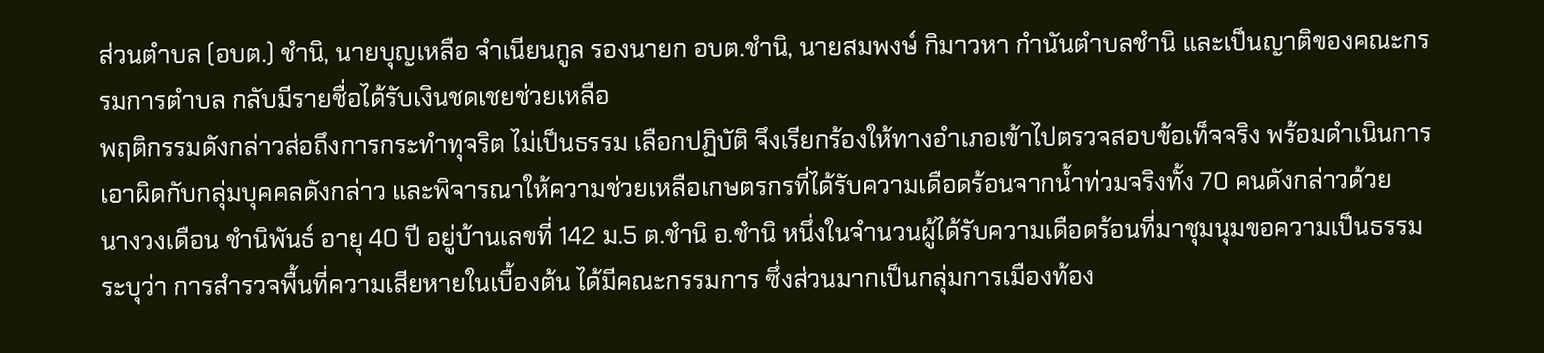ส่วนตำบล (อบต.) ชำนิ, นายบุญเหลือ จำเนียนกูล รองนายก อบต.ชำนิ, นายสมพงษ์ กิมาวหา กำนันตำบลชำนิ และเป็นญาติของคณะกรรมการตำบล กลับมีรายชื่อได้รับเงินชดเชยช่วยเหลือ
พฤติกรรมดังกล่าวส่อถึงการกระทำทุจริต ไม่เป็นธรรม เลือกปฏิบัติ จึงเรียกร้องให้ทางอำเภอเข้าไปตรวจสอบข้อเท็จจริง พร้อมดำเนินการเอาผิดกับกลุ่มบุคคลดังกล่าว และพิจารณาให้ความช่วยเหลือเกษตรกรที่ได้รับความเดือดร้อนจากน้ำท่วมจริงทั้ง 70 คนดังกล่าวด้วย
นางวงเดือน ชำนิพันธ์ อายุ 40 ปี อยู่บ้านเลขที่ 142 ม.5 ต.ชำนิ อ.ชำนิ หนึ่งในจำนวนผู้ได้รับความเดือดร้อนที่มาชุมนุมขอความเป็นธรรม ระบุว่า การสำรวจพื้นที่ความเสียหายในเบื้องต้น ได้มีคณะกรรมการ ซึ่งส่วนมากเป็นกลุ่มการเมืองท้อง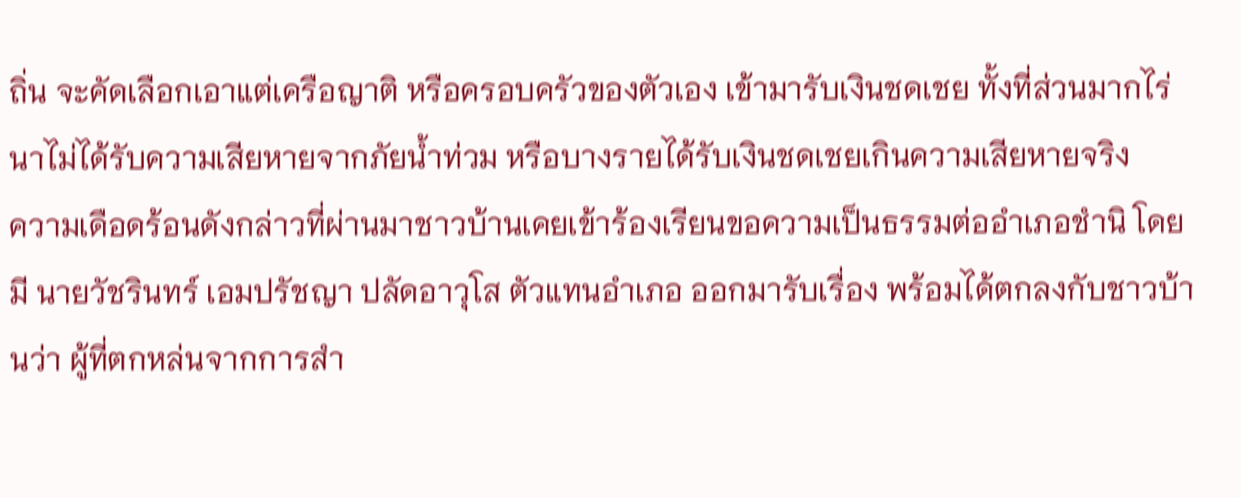ถิ่น จะคัดเลือกเอาแต่เครือญาติ หรือครอบครัวของตัวเอง เข้ามารับเงินชดเชย ทั้งที่ส่วนมากไร่นาไม่ได้รับความเสียหายจากภัยน้ำท่วม หรือบางรายได้รับเงินชดเชยเกินความเสียหายจริง
ความเดือดร้อนดังกล่าวที่ผ่านมาชาวบ้านเคยเข้าร้องเรียนขอความเป็นธรรมต่ออำเภอชำนิ โดยมี นายวัชรินทร์ เอมปรัชญา ปลัดอาวุโส ตัวแทนอำเภอ ออกมารับเรื่อง พร้อมได้ตกลงกับชาวบ้านว่า ผู้ที่ตกหล่นจากการสำ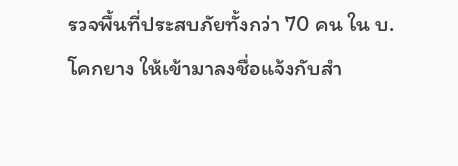รวจพื้นที่ประสบภัยทั้งกว่า 70 คน ใน บ.โคกยาง ให้เข้ามาลงชื่อแจ้งกับสำ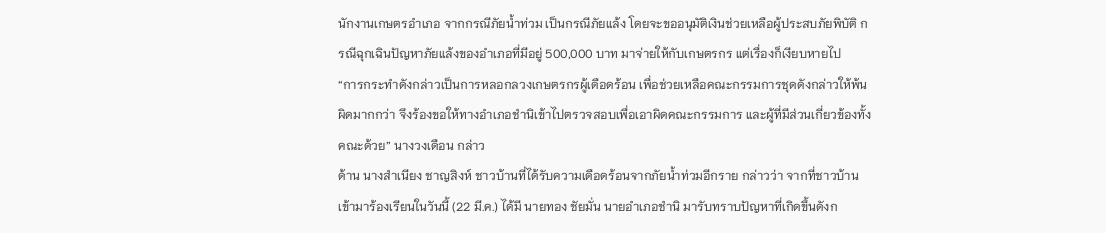นักงานเกษตรอำเภอ จากกรณีภัยน้ำท่วม เป็นกรณีภัยแล้ง โดยจะขออนุมัติเงินช่วยเหลือผู้ประสบภัยพิบัติ กรณีฉุกเฉินปัญหาภัยแล้งของอำเภอที่มีอยู่ 500,000 บาท มาจ่ายให้กับเกษตรกร แต่เรื่องก็เงียบหายไป
“การกระทำดังกล่าวเป็นการหลอกลวงเกษตรกรผู้เดือดร้อน เพื่อช่วยเหลือคณะกรรมการชุดดังกล่าวให้พ้นผิดมากกว่า จึงร้องขอให้ทางอำเภอชำนิเข้าไปตรวจสอบเพื่อเอาผิดคณะกรรมการ และผู้ที่มีส่วนเกี่ยวข้องทั้งคณะด้วย” นางวงเดือน กล่าว
ด้าน นางสำเนียง ชาญสิงห์ ชาวบ้านที่ได้รับความเดือดร้อนจากภัยน้ำท่วมอีกราย กล่าวว่า จากที่ชาวบ้านเข้ามาร้องเรียนในวันนี้ (22 มี.ค.) ได้มี นายทอง ชัยมั่น นายอำเภอชำนิ มารับทราบปัญหาที่เกิดขึ้นดังก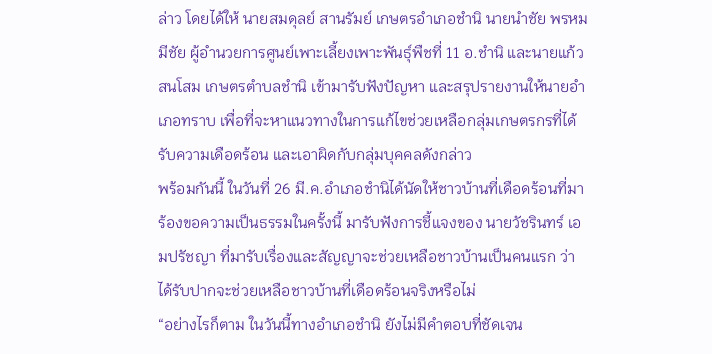ล่าว โดยได้ให้ นายสมดุลย์ สานรัมย์ เกษตรอำเภอชำนิ นายนำชัย พรหมมีชัย ผู้อำนวยการศูนย์เพาะเลี้ยงเพาะพันธุ์พืชที่ 11 อ.ชำนิ และนายแก้ว สนโสม เกษตรตำบลชำนิ เข้ามารับฟังปัญหา และสรุปรายงานให้นายอำเภอทราบ เพื่อที่จะหาแนวทางในการแก้ไขช่วยเหลือกลุ่มเกษตรกรที่ได้รับความเดือดร้อน และเอาผิดกับกลุ่มบุคคลดังกล่าว
พร้อมกันนี้ ในวันที่ 26 มี.ค.อำเภอชำนิได้นัดให้ชาวบ้านที่เดือดร้อนที่มาร้องขอความเป็นธรรมในครั้งนี้ มารับฟังการชี้แจงของ นายวัชรินทร์ เอมปรัชญา ที่มารับเรื่องและสัญญาจะช่วยเหลือชาวบ้านเป็นคนแรก ว่า ได้รับปากจะช่วยเหลือชาวบ้านที่เดือดร้อนจริงหรือไม่
“อย่างไรก็ตาม ในวันนี้ทางอำเภอชำนิ ยังไม่มีคำตอบที่ชัดเจน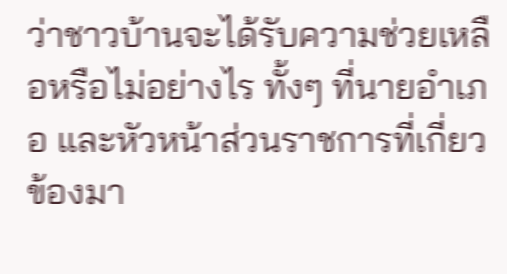ว่าชาวบ้านจะได้รับความช่วยเหลือหรือไม่อย่างไร ทั้งๆ ที่นายอำเภอ และหัวหน้าส่วนราชการที่เกี่ยวข้องมา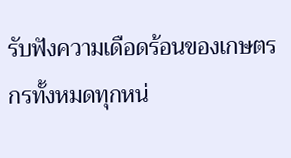รับฟังความเดือดร้อนของเกษตรกรทั้งหมดทุกหน่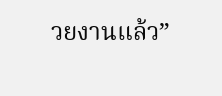วยงานแล้ว”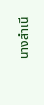นางสำเนี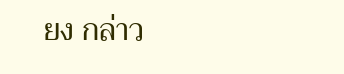ยง กล่าว